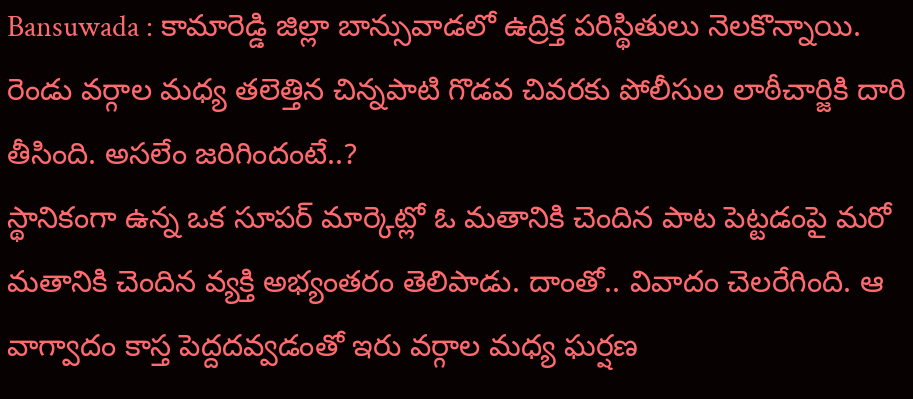Bansuwada : కామారెడ్డి జిల్లా బాన్సువాడలో ఉద్రిక్త పరిస్థితులు నెలకొన్నాయి. రెండు వర్గాల మధ్య తలెత్తిన చిన్నపాటి గొడవ చివరకు పోలీసుల లాఠీచార్జికి దారి తీసింది. అసలేం జరిగిందంటే..?
స్థానికంగా ఉన్న ఒక సూపర్ మార్కెట్లో ఓ మతానికి చెందిన పాట పెట్టడంపై మరో మతానికి చెందిన వ్యక్తి అభ్యంతరం తెలిపాడు. దాంతో.. వివాదం చెలరేగింది. ఆ వాగ్వాదం కాస్త పెద్దదవ్వడంతో ఇరు వర్గాల మధ్య ఘర్షణ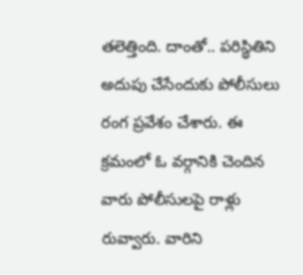తలెత్తింది. దాంతో.. పరిస్థితిని అదుపు చేసేందుకు పోలీసులు రంగ ప్రవేశం చేశారు. ఈ క్రమంలో ఓ వర్గానికి చెందిన వారు పోలీసులపై రాళ్లు రువ్వారు. వారిని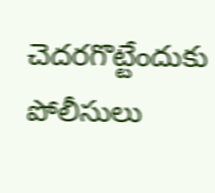చెదరగొట్టేందుకు పోలీసులు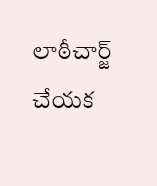లాఠీచార్జ్ చేయక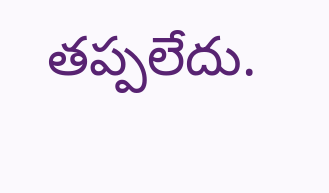తప్పలేదు.